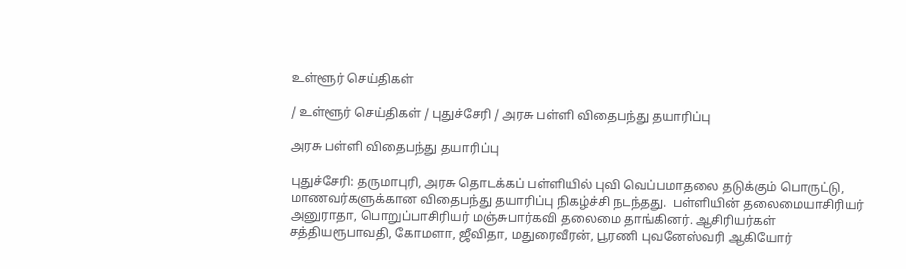உள்ளூர் செய்திகள்

/ உள்ளூர் செய்திகள் / புதுச்சேரி / அரசு பள்ளி விதைபந்து தயாரிப்பு

அரசு பள்ளி விதைபந்து தயாரிப்பு

புதுச்சேரி: தருமாபுரி, அரசு தொடக்கப் பள்ளியில் புவி வெப்பமாதலை தடுக்கும் பொருட்டு, மாணவர்களுக்கான விதைபந்து தயாரிப்பு நிகழ்ச்சி நடந்தது.  பள்ளியின் தலைமையாசிரியர் அனுராதா, பொறுப்பாசிரியர் மஞ்சுபார்கவி தலைமை தாங்கினர். ஆசிரியர்கள் சத்தியரூபாவதி, கோமளா, ஜீவிதா, மதுரைவீரன், பூரணி புவனேஸ்வரி ஆகியோர்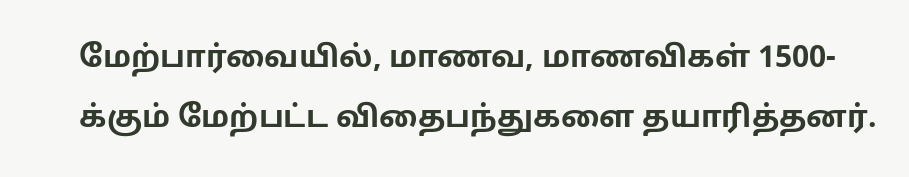மேற்பார்வையில், மாணவ, மாணவிகள் 1500-க்கும் மேற்பட்ட விதைபந்துகளை தயாரித்தனர்.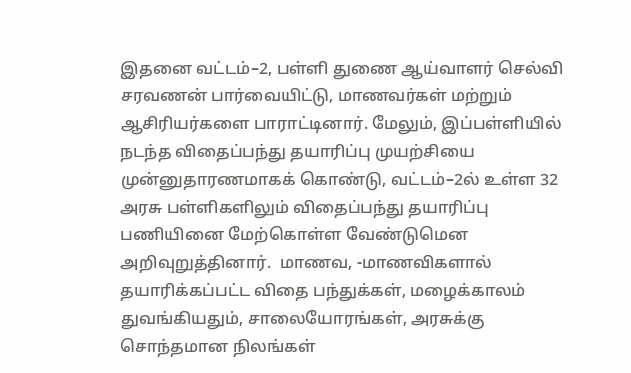இதனை வட்டம்–2, பள்ளி துணை ஆய்வாளர் செல்வி சரவணன் பார்வையிட்டு, மாணவர்கள் மற்றும் ஆசிரியர்களை பாராட்டினார். மேலும், இப்பள்ளியில் நடந்த விதைப்பந்து தயாரிப்பு முயற்சியை முன்னுதாரணமாகக் கொண்டு, வட்டம்–2ல் உள்ள 32 அரசு பள்ளிகளிலும் விதைப்பந்து தயாரிப்பு பணியினை மேற்கொள்ள வேண்டுமென அறிவுறுத்தினார்.  மாணவ, -மாணவிகளால் தயாரிக்கப்பட்ட விதை பந்துக்கள், மழைக்காலம் துவங்கியதும், சாலையோரங்கள், அரசுக்கு சொந்தமான நிலங்கள்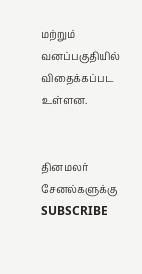மற்றும் வனப்பகுதியில் விதைக்கப்பட உள்ளன.


தினமலர் சேனல்களுக்கு SUBSCRIBE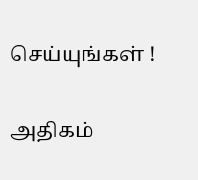செய்யுங்கள் !

அதிகம்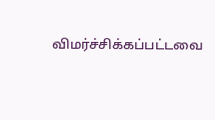விமர்ச்சிக்கப்பட்டவை